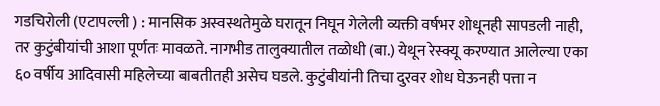गडचिरोली (एटापल्ली ) : मानसिक अस्वस्थतेमुळे घरातून निघून गेलेली व्यक्ती वर्षभर शोधूनही सापडली नाही, तर कुटुंबीयांची आशा पूर्णतः मावळते. नागभीड तालुक्यातील तळोधी (बा.) येथून रेस्क्यू करण्यात आलेल्या एका ६० वर्षीय आदिवासी महिलेच्या बाबतीतही असेच घडले. कुटुंबीयांनी तिचा दुरवर शोध घेऊनही पत्ता न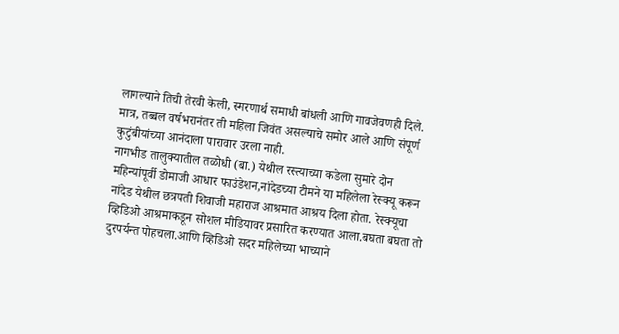लागल्याने तिची तेरवी केली, स्मरणार्थ समाधी बांधली आणि गावजेवणही दिले. मात्र, तब्बल वर्षभरानंतर ती महिला जिवंत असल्याचे समोर आले आणि संपूर्ण कुटुंबीयांच्या आनंदाला पारावार उरला नाही.
नागभीड तालुक्यातील तळोधी (बा.) येथील रस्त्याच्या कडेला सुमारे दोन महिन्यांपूर्वी डोमाजी आधार फाउंडेशन,नांदेडच्या टीमने या महिलेला रेस्क्यू करून नांदेड येथील छत्रपती शिवाजी महाराज आश्रमात आश्रय दिला होता. रेस्क्यूचा व्हिडिओ आश्रमाकडून सोशल मीडियावर प्रसारित करण्यात आला.बघता बघता तो दुरपर्यन्त पोहचला.आणि व्हिडिओ सदर महिलेच्या भाच्याने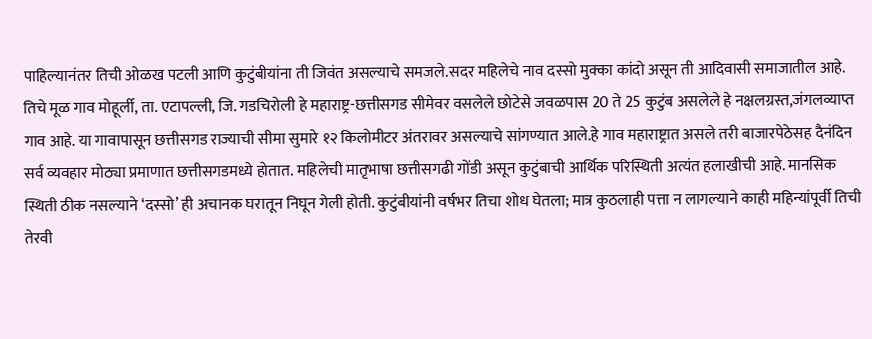पाहिल्यानंतर तिची ओळख पटली आणि कुटुंबीयांना ती जिवंत असल्याचे समजले.सदर महिलेचे नाव दस्सो मुक्का कांदो असून ती आदिवासी समाजातील आहे. तिचे मूळ गाव मोहूर्ली, ता. एटापल्ली, जि. गडचिरोली हे महाराष्ट्र-छत्तीसगड सीमेवर वसलेले छोटेसे जवळपास 20 ते 25 कुटुंब असलेले हे नक्षलग्रस्त,जंगलव्याप्त गाव आहे. या गावापासून छत्तीसगड राज्याची सीमा सुमारे १२ किलोमीटर अंतरावर असल्याचे सांगण्यात आले.हे गाव महाराष्ट्रात असले तरी बाजारपेठेसह दैनंदिन सर्व व्यवहार मोठ्या प्रमाणात छत्तीसगडमध्ये होतात. महिलेची मातृभाषा छत्तीसगढी गोंडी असून कुटुंबाची आर्थिक परिस्थिती अत्यंत हलाखीची आहे. मानसिक स्थिती ठीक नसल्याने ‘दस्सो’ ही अचानक घरातून निघून गेली होती. कुटुंबीयांनी वर्षभर तिचा शोध घेतला; मात्र कुठलाही पत्ता न लागल्याने काही महिन्यांपूर्वी तिची तेरवी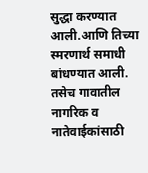सुद्धा करण्यात आली.आणि तिच्या स्मरणार्थ समाधी बांधण्यात आली. तसेच गावातील नागरिक व नातेवाईकांसाठी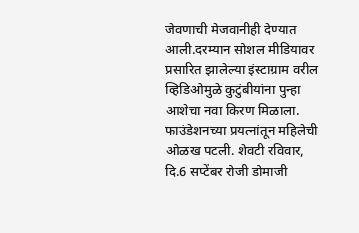जेवणाची मेजवानीही देण्यात आली.दरम्यान सोशल मीडियावर प्रसारित झालेल्या इंस्टाग्राम वरील व्हिडिओमुळे कुटुंबीयांना पुन्हा आशेचा नवा किरण मिळाला. फाउंडेशनच्या प्रयत्नांतून महिलेची ओळख पटली. शेवटी रविवार, दि.6 सप्टेंबर रोजी डोमाजी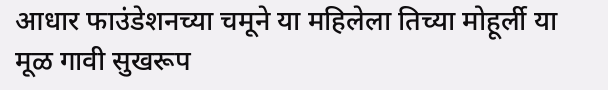आधार फाउंडेशनच्या चमूने या महिलेला तिच्या मोहूर्ली या मूळ गावी सुखरूप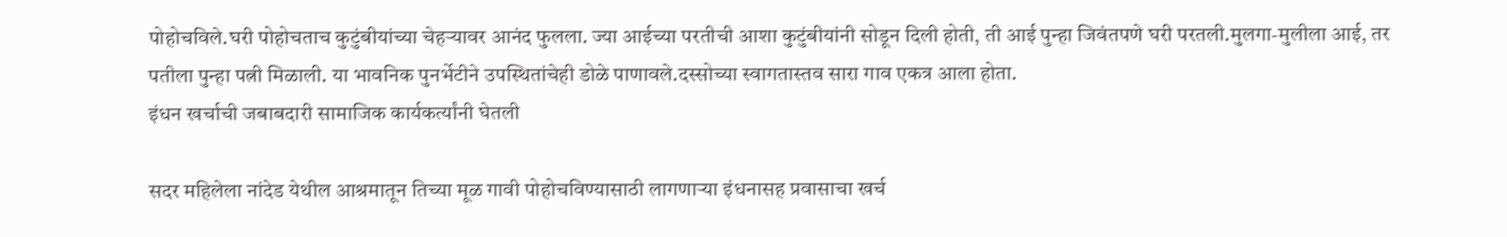पोहोचविले.घरी पोहोचताच कुटुंबीयांच्या चेहऱ्यावर आनंद फुलला. ज्या आईच्या परतीची आशा कुटुंबीयांनी सोडून दिली होती, ती आई पुन्हा जिवंतपणे घरी परतली.मुलगा-मुलीला आई, तर पतीला पुन्हा पत्नी मिळाली. या भावनिक पुनर्भेटीने उपस्थितांचेही डोळे पाणावले.दस्सोच्या स्वागतास्तव सारा गाव एकत्र आला होता.
इंधन खर्चाची जबाबदारी सामाजिक कार्यकर्त्यांनी घेतली

सदर महिलेला नांदेड येथील आश्रमातून तिच्या मूळ गावी पोहोचविण्यासाठी लागणाऱ्या इंधनासह प्रवासाचा खर्च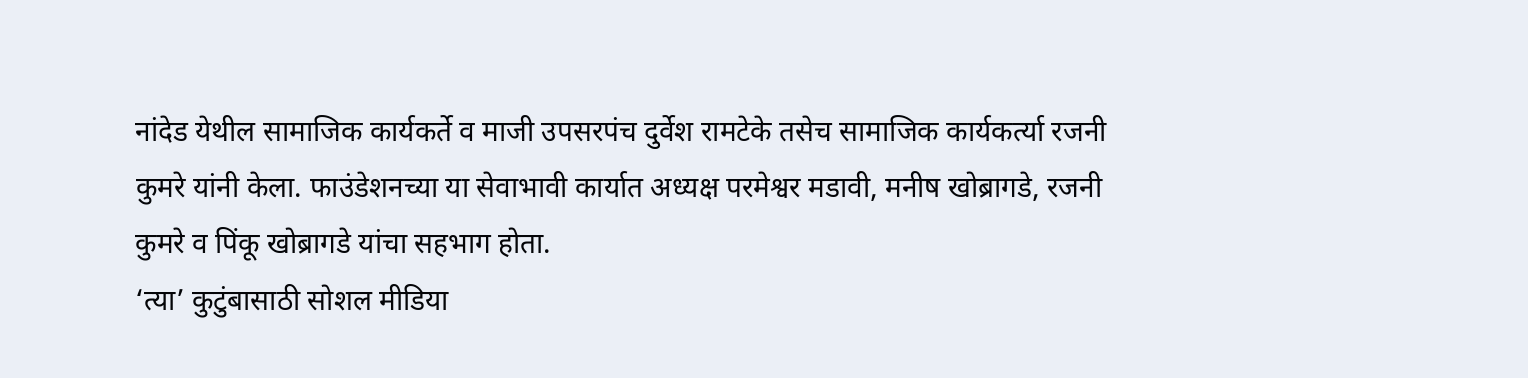नांदेड येथील सामाजिक कार्यकर्ते व माजी उपसरपंच दुर्वेश रामटेके तसेच सामाजिक कार्यकर्त्या रजनी कुमरे यांनी केला. फाउंडेशनच्या या सेवाभावी कार्यात अध्यक्ष परमेश्वर मडावी, मनीष खोब्रागडे, रजनी कुमरे व पिंकू खोब्रागडे यांचा सहभाग होता.
‘त्या’ कुटुंबासाठी सोशल मीडिया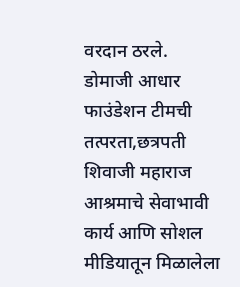वरदान ठरले.
डोमाजी आधार फाउंडेशन टीमची तत्परता,छत्रपती शिवाजी महाराज आश्रमाचे सेवाभावी कार्य आणि सोशल मीडियातून मिळालेला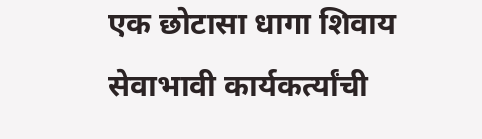एक छोटासा धागा शिवाय सेवाभावी कार्यकर्त्यांची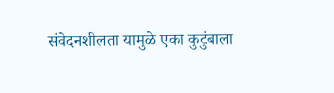संवेदनशीलता यामुळे एका कुटुंबाला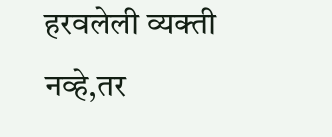हरवलेली व्यक्ती नव्हे,तर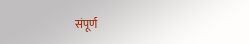संपूर्ण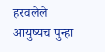हरवलेले आयुष्यच पुन्हा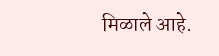मिळाले आहे.